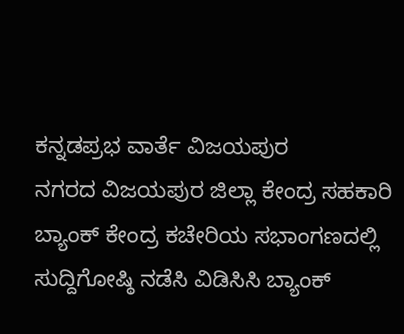ಕನ್ನಡಪ್ರಭ ವಾರ್ತೆ ವಿಜಯಪುರ
ನಗರದ ವಿಜಯಪುರ ಜಿಲ್ಲಾ ಕೇಂದ್ರ ಸಹಕಾರಿ ಬ್ಯಾಂಕ್ ಕೇಂದ್ರ ಕಚೇರಿಯ ಸಭಾಂಗಣದಲ್ಲಿ ಸುದ್ದಿಗೋಷ್ಠಿ ನಡೆಸಿ ವಿಡಿಸಿಸಿ ಬ್ಯಾಂಕ್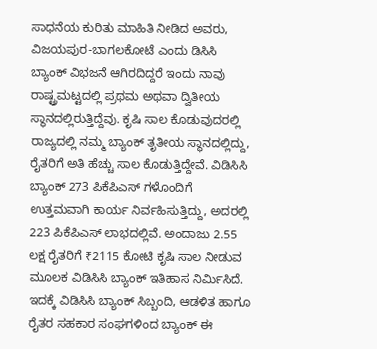ಸಾಧನೆಯ ಕುರಿತು ಮಾಹಿತಿ ನೀಡಿದ ಅವರು, ವಿಜಯಪುರ-ಬಾಗಲಕೋಟೆ ಎಂದು ಡಿಸಿಸಿ ಬ್ಯಾಂಕ್ ವಿಭಜನೆ ಆಗಿರದಿದ್ದರೆ ಇಂದು ನಾವು ರಾಷ್ಟ್ರಮಟ್ಟದಲ್ಲಿ ಪ್ರಥಮ ಅಥವಾ ದ್ವಿತೀಯ ಸ್ಥಾನದಲ್ಲಿರುತ್ತಿದ್ದೆವು. ಕೃಷಿ ಸಾಲ ಕೊಡುವುದರಲ್ಲಿ ರಾಜ್ಯದಲ್ಲಿ ನಮ್ಮ ಬ್ಯಾಂಕ್ ತೃತೀಯ ಸ್ಥಾನದಲ್ಲಿದ್ದು, ರೈತರಿಗೆ ಅತಿ ಹೆಚ್ಚು ಸಾಲ ಕೊಡುತ್ತಿದ್ದೇವೆ. ವಿಡಿಸಿಸಿ ಬ್ಯಾಂಕ್ 273 ಪಿಕೆಪಿಎಸ್ ಗಳೊಂದಿಗೆ ಉತ್ತಮವಾಗಿ ಕಾರ್ಯ ನಿರ್ವಹಿಸುತ್ತಿದ್ದು, ಅದರಲ್ಲಿ 223 ಪಿಕೆಪಿಎಸ್ ಲಾಭದಲ್ಲಿವೆ. ಅಂದಾಜು 2.55 ಲಕ್ಷ ರೈತರಿಗೆ ₹2115 ಕೋಟಿ ಕೃಷಿ ಸಾಲ ನೀಡುವ ಮೂಲಕ ವಿಡಿಸಿಸಿ ಬ್ಯಾಂಕ್ ಇತಿಹಾಸ ನಿರ್ಮಿಸಿದೆ. ಇದಕ್ಕೆ ವಿಡಿಸಿಸಿ ಬ್ಯಾಂಕ್ ಸಿಬ್ಬಂದಿ, ಆಡಳಿತ ಹಾಗೂ ರೈತರ ಸಹಕಾರ ಸಂಘಗಳಿಂದ ಬ್ಯಾಂಕ್ ಈ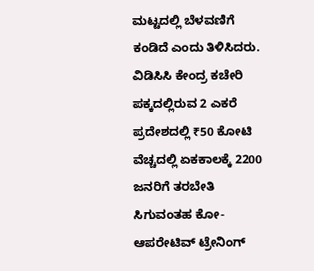ಮಟ್ಟದಲ್ಲಿ ಬೆಳವಣಿಗೆ ಕಂಡಿದೆ ಎಂದು ತಿಳಿಸಿದರು.
ವಿಡಿಸಿಸಿ ಕೇಂದ್ರ ಕಚೇರಿ ಪಕ್ಕದಲ್ಲಿರುವ 2 ಎಕರೆ ಪ್ರದೇಶದಲ್ಲಿ ₹50 ಕೋಟಿ ವೆಚ್ಚದಲ್ಲಿ ಏಕಕಾಲಕ್ಕೆ 2200 ಜನರಿಗೆ ತರಬೇತಿ ಸಿಗುವಂತಹ ಕೋ-ಆಪರೇಟಿವ್ ಟ್ರೇನಿಂಗ್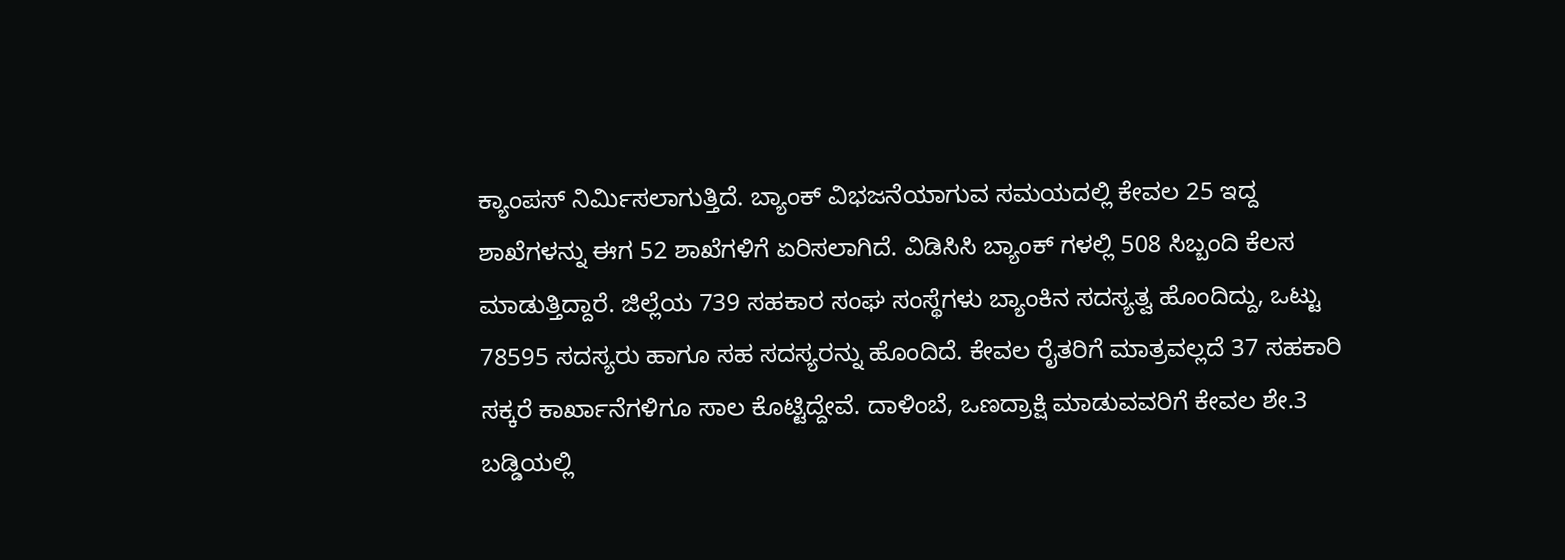ಕ್ಯಾಂಪಸ್ ನಿರ್ಮಿಸಲಾಗುತ್ತಿದೆ. ಬ್ಯಾಂಕ್ ವಿಭಜನೆಯಾಗುವ ಸಮಯದಲ್ಲಿ ಕೇವಲ 25 ಇದ್ದ ಶಾಖೆಗಳನ್ನು ಈಗ 52 ಶಾಖೆಗಳಿಗೆ ಏರಿಸಲಾಗಿದೆ. ವಿಡಿಸಿಸಿ ಬ್ಯಾಂಕ್ ಗಳಲ್ಲಿ 508 ಸಿಬ್ಬಂದಿ ಕೆಲಸ ಮಾಡುತ್ತಿದ್ದಾರೆ. ಜಿಲ್ಲೆಯ 739 ಸಹಕಾರ ಸಂಘ ಸಂಸ್ಥೆಗಳು ಬ್ಯಾಂಕಿನ ಸದಸ್ಯತ್ವ ಹೊಂದಿದ್ದು, ಒಟ್ಟು 78595 ಸದಸ್ಯರು ಹಾಗೂ ಸಹ ಸದಸ್ಯರನ್ನು ಹೊಂದಿದೆ. ಕೇವಲ ರೈತರಿಗೆ ಮಾತ್ರವಲ್ಲದೆ 37 ಸಹಕಾರಿ ಸಕ್ಕರೆ ಕಾರ್ಖಾನೆಗಳಿಗೂ ಸಾಲ ಕೊಟ್ಟಿದ್ದೇವೆ. ದಾಳಿಂಬೆ, ಒಣದ್ರಾಕ್ಷಿ ಮಾಡುವವರಿಗೆ ಕೇವಲ ಶೇ.3 ಬಡ್ಡಿಯಲ್ಲಿ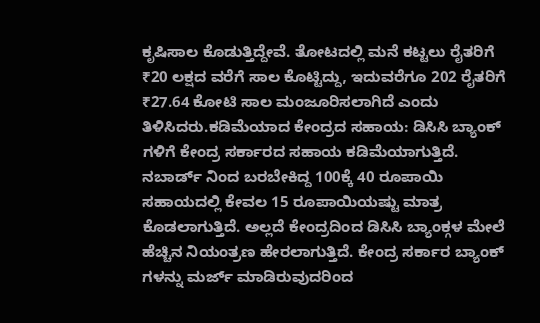ಕೃಷಿಸಾಲ ಕೊಡುತ್ತಿದ್ದೇವೆ. ತೋಟದಲ್ಲಿ ಮನೆ ಕಟ್ಟಲು ರೈತರಿಗೆ ₹20 ಲಕ್ಷದ ವರೆಗೆ ಸಾಲ ಕೊಟ್ಟಿದ್ದು, ಇದುವರೆಗೂ 202 ರೈತರಿಗೆ ₹27.64 ಕೋಟಿ ಸಾಲ ಮಂಜೂರಿಸಲಾಗಿದೆ ಎಂದು ತಿಳಿಸಿದರು.ಕಡಿಮೆಯಾದ ಕೇಂದ್ರದ ಸಹಾಯ: ಡಿಸಿಸಿ ಬ್ಯಾಂಕ್ ಗಳಿಗೆ ಕೇಂದ್ರ ಸರ್ಕಾರದ ಸಹಾಯ ಕಡಿಮೆಯಾಗುತ್ತಿದೆ. ನಬಾರ್ಡ್ ನಿಂದ ಬರಬೇಕಿದ್ದ 100ಕ್ಕೆ 40 ರೂಪಾಯಿ ಸಹಾಯದಲ್ಲಿ ಕೇವಲ 15 ರೂಪಾಯಿಯಷ್ಟು ಮಾತ್ರ ಕೊಡಲಾಗುತ್ತಿದೆ. ಅಲ್ಲದೆ ಕೇಂದ್ರದಿಂದ ಡಿಸಿಸಿ ಬ್ಯಾಂಕ್ಗಳ ಮೇಲೆ ಹೆಚ್ಚಿನ ನಿಯಂತ್ರಣ ಹೇರಲಾಗುತ್ತಿದೆ. ಕೇಂದ್ರ ಸರ್ಕಾರ ಬ್ಯಾಂಕ್ ಗಳನ್ನು ಮರ್ಜ್ ಮಾಡಿರುವುದರಿಂದ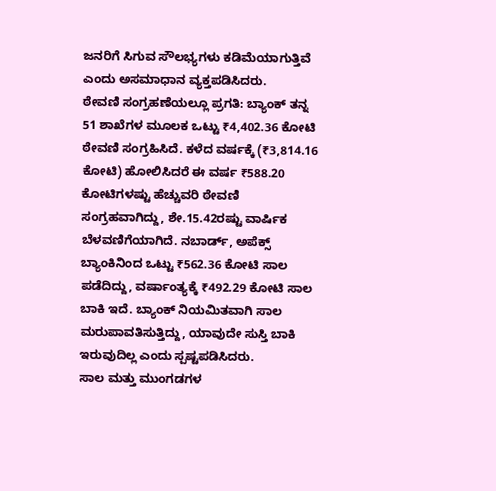ಜನರಿಗೆ ಸಿಗುವ ಸೌಲಭ್ಯಗಳು ಕಡಿಮೆಯಾಗುತ್ತಿವೆ ಎಂದು ಅಸಮಾಧಾನ ವ್ಯಕ್ತಪಡಿಸಿದರು.
ಠೇವಣಿ ಸಂಗ್ರಹಣೆಯಲ್ಲೂ ಪ್ರಗತಿ: ಬ್ಯಾಂಕ್ ತನ್ನ 51 ಶಾಖೆಗಳ ಮೂಲಕ ಒಟ್ಟು ₹4,402.36 ಕೋಟಿ ಠೇವಣಿ ಸಂಗ್ರಹಿಸಿದೆ. ಕಳೆದ ವರ್ಷಕ್ಕೆ (₹3,814.16 ಕೋಟಿ) ಹೋಲಿಸಿದರೆ ಈ ವರ್ಷ ₹588.20 ಕೋಟಿಗಳಷ್ಟು ಹೆಚ್ಚುವರಿ ಠೇವಣಿ ಸಂಗ್ರಹವಾಗಿದ್ದು, ಶೇ.15.42ರಷ್ಟು ವಾರ್ಷಿಕ ಬೆಳವಣಿಗೆಯಾಗಿದೆ. ನಬಾರ್ಡ್, ಅಪೆಕ್ಸ್ ಬ್ಯಾಂಕಿನಿಂದ ಒಟ್ಟು ₹562.36 ಕೋಟಿ ಸಾಲ ಪಡೆದಿದ್ದು, ವರ್ಷಾಂತ್ಯಕ್ಕೆ ₹492.29 ಕೋಟಿ ಸಾಲ ಬಾಕಿ ಇದೆ. ಬ್ಯಾಂಕ್ ನಿಯಮಿತವಾಗಿ ಸಾಲ ಮರುಪಾವತಿಸುತ್ತಿದ್ದು, ಯಾವುದೇ ಸುಸ್ತಿ ಬಾಕಿ ಇರುವುದಿಲ್ಲ ಎಂದು ಸ್ಪಷ್ಟಪಡಿಸಿದರು.
ಸಾಲ ಮತ್ತು ಮುಂಗಡಗಳ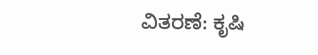ವಿತರಣೆ: ಕೃಷಿ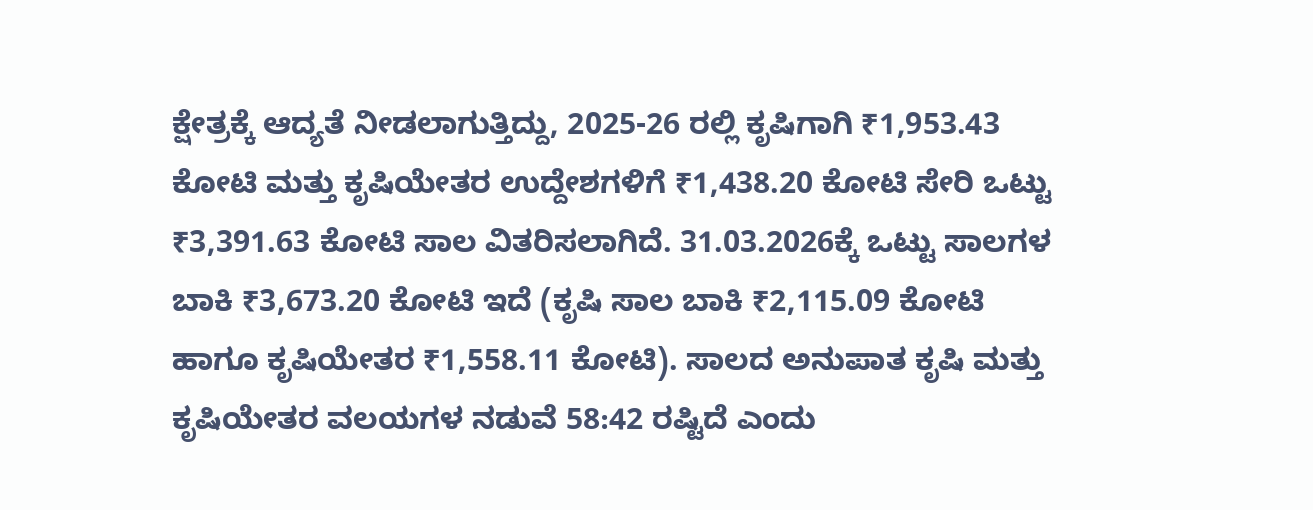ಕ್ಷೇತ್ರಕ್ಕೆ ಆದ್ಯತೆ ನೀಡಲಾಗುತ್ತಿದ್ದು, 2025-26 ರಲ್ಲಿ ಕೃಷಿಗಾಗಿ ₹1,953.43 ಕೋಟಿ ಮತ್ತು ಕೃಷಿಯೇತರ ಉದ್ದೇಶಗಳಿಗೆ ₹1,438.20 ಕೋಟಿ ಸೇರಿ ಒಟ್ಟು ₹3,391.63 ಕೋಟಿ ಸಾಲ ವಿತರಿಸಲಾಗಿದೆ. 31.03.2026ಕ್ಕೆ ಒಟ್ಟು ಸಾಲಗಳ ಬಾಕಿ ₹3,673.20 ಕೋಟಿ ಇದೆ (ಕೃಷಿ ಸಾಲ ಬಾಕಿ ₹2,115.09 ಕೋಟಿ ಹಾಗೂ ಕೃಷಿಯೇತರ ₹1,558.11 ಕೋಟಿ). ಸಾಲದ ಅನುಪಾತ ಕೃಷಿ ಮತ್ತು ಕೃಷಿಯೇತರ ವಲಯಗಳ ನಡುವೆ 58:42 ರಷ್ಟಿದೆ ಎಂದು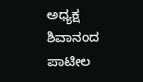ಅಧ್ಯಕ್ಷ ಶಿವಾನಂದ ಪಾಟೀಲ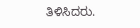ತಿಳಿಸಿದರು.